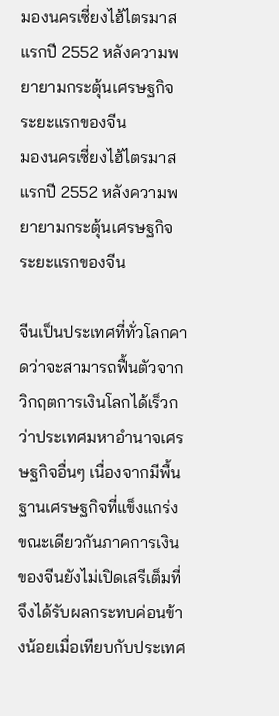มองนครเซี่ยงไฮ้ไตรมาสแรกปี 2552 หลังความพยายามกระตุ้นเศรษฐกิจระยะแรกของจีน
มองนครเซี่ยงไฮ้ไตรมาสแรกปี 2552 หลังความพยายามกระตุ้นเศรษฐกิจระยะแรกของจีน

จีนเป็นประเทศที่ทั่วโลกคาดว่าจะสามารถฟื้นตัวจากวิกฤตการเงินโลกได้เร็วกว่าประเทศมหาอำนาจเศรษฐกิจอื่นๆ เนื่องจากมีพื้นฐานเศรษฐกิจที่แข็งแกร่ง ขณะเดียวกันภาคการเงินของจีนยังไม่เปิดเสรีเต็มที่ จึงได้รับผลกระทบค่อนข้างน้อยเมื่อเทียบกับประเทศ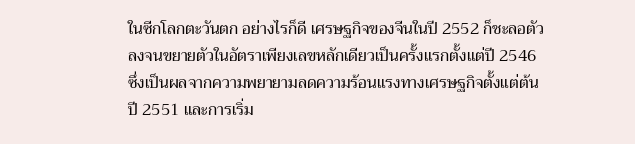ในซีกโลกตะวันตก อย่างไรก็ดี เศรษฐกิจของจีนในปี 2552 ก็ชะลอตัวลงจนขยายตัวในอัตราเพียงเลขหลักเดียวเป็นครั้งแรกตั้งแต่ปี 2546 ซึ่งเป็นผลจากความพยายามลดความร้อนแรงทางเศรษฐกิจตั้งแต่ต้นปี 2551 และการเริ่ม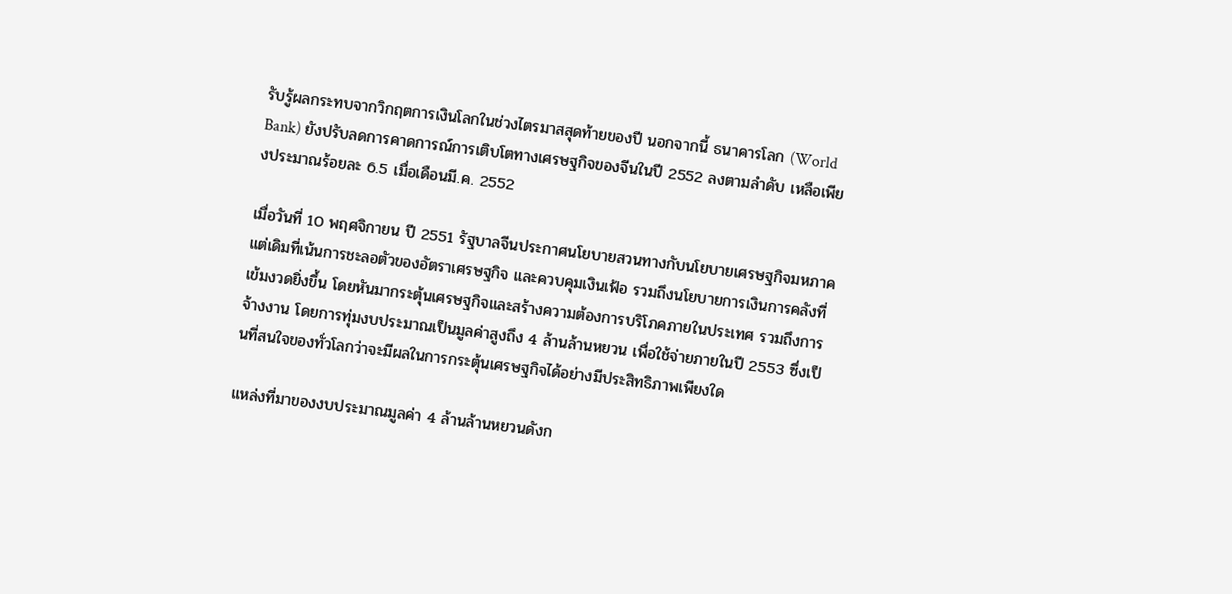รับรู้ผลกระทบจากวิกฤตการเงินโลกในช่วงไตรมาสสุดท้ายของปี นอกจากนี้ ธนาคารโลก (World Bank) ยังปรับลดการคาดการณ์การเติบโตทางเศรษฐกิจของจีนในปี 2552 ลงตามลำดับ เหลือเพียงประมาณร้อยละ 6.5 เมื่อเดือนมี.ค. 2552

เมื่อวันที่ 10 พฤศจิกายน ปี 2551 รัฐบาลจีนประกาศนโยบายสวนทางกับนโยบายเศรษฐกิจมหภาคแต่เดิมที่เน้นการชะลอตัวของอัตราเศรษฐกิจ และควบคุมเงินเฟ้อ รวมถึงนโยบายการเงินการคลังที่เข้มงวดยิ่งขึ้น โดยหันมากระตุ้นเศรษฐกิจและสร้างความต้องการบริโภคภายในประเทศ รวมถึงการจ้างงาน โดยการทุ่มงบประมาณเป็นมูลค่าสูงถึง 4 ล้านล้านหยวน เพื่อใช้จ่ายภายในปี 2553 ซึ่งเป็นที่สนใจของทั่วโลกว่าจะมีผลในการกระตุ้นเศรษฐกิจได้อย่างมีประสิทธิภาพเพียงใด

แหล่งที่มาของงบประมาณมูลค่า 4 ล้านล้านหยวนดังก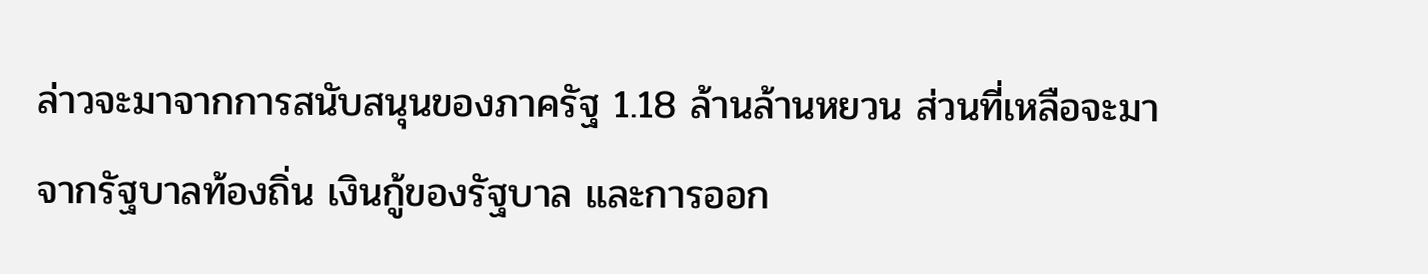ล่าวจะมาจากการสนับสนุนของภาครัฐ 1.18 ล้านล้านหยวน ส่วนที่เหลือจะมาจากรัฐบาลท้องถิ่น เงินกู้ของรัฐบาล และการออก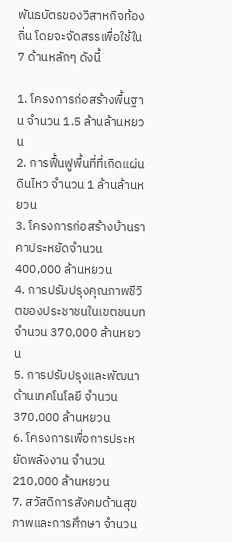พันธบัตรของวิสาหกิจท้องถิ่น โดยจะจัดสรรเพื่อใช้ใน 7 ด้านหลักๆ ดังนี้

1. โครงการก่อสร้างพื้นฐาน จำนวน 1.5 ล้านล้านหยวน
2. การฟื้นฟูพื้นที่ที่เกิดแผ่นดินไหว จำนวน 1 ล้านล้านหยวน
3. โครงการก่อสร้างบ้านราคาประหยัดจำนวน 400,000 ล้านหยวน
4. การปรับปรุงคุณภาพชีวิตของประชาชนในเขตชนบท จำนวน 370,000 ล้านหยวน
5. การปรับปรุงและพัฒนาด้านเทคโนโลยี จำนวน 370,000 ล้านหยวน
6. โครงการเพื่อการประหยัดพลังงาน จำนวน 210,000 ล้านหยวน
7. สวัสดิการสังคมด้านสุขภาพและการศึกษา จำนวน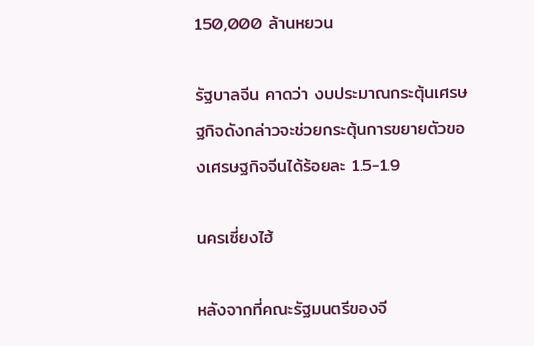150,000 ล้านหยวน

รัฐบาลจีน คาดว่า งบประมาณกระตุ้นเศรษฐกิจดังกล่าวจะช่วยกระตุ้นการขยายตัวของเศรษฐกิจจีนได้ร้อยละ 1.5-1.9

นครเซี่ยงไฮ้

หลังจากที่คณะรัฐมนตรีของจี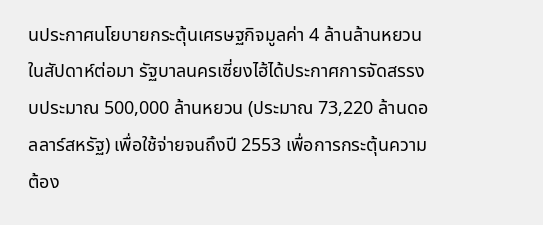นประกาศนโยบายกระตุ้นเศรษฐกิจมูลค่า 4 ล้านล้านหยวน ในสัปดาห์ต่อมา รัฐบาลนครเซี่ยงไฮ้ได้ประกาศการจัดสรรงบประมาณ 500,000 ล้านหยวน (ประมาณ 73,220 ล้านดอลลาร์สหรัฐ) เพื่อใช้จ่ายจนถึงปี 2553 เพื่อการกระตุ้นความต้อง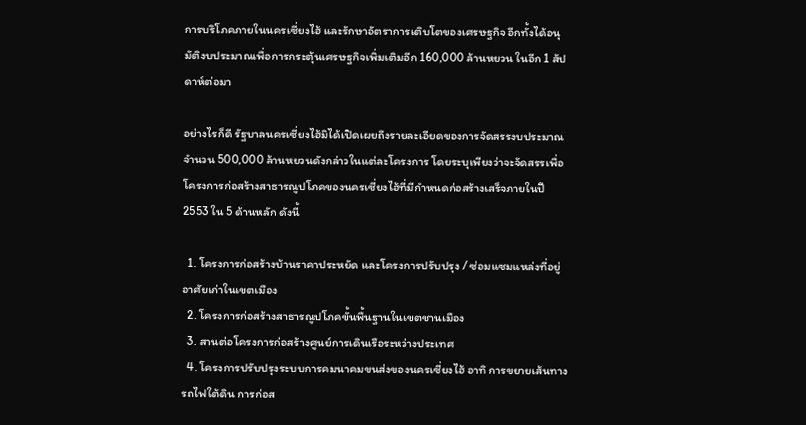การบริโภคภายในนครเซี่ยงไฮ้ และรักษาอัตราการเติบโตของเศรษฐกิจ อีกทั้งได้อนุมัติงบประมาณเพื่อการกระตุ้นเศรษฐกิจเพิ่มเติมอีก 160,000 ล้านหยวน ในอีก 1 สัปดาห์ต่อมา

อย่างไรก็ดี รัฐบาลนครเซี่ยงไฮ้มิได้เปิดเผยถึงรายละเอียดของการจัดสรรงบประมาณจำนวน 500,000 ล้านหยวนดังกล่าวในแต่ละโครงการ โดยระบุเพียงว่าจะจัดสรรเพื่อโครงการก่อสร้างสาธารณูปโภคของนครเซี่ยงไฮ้ที่มีกำหนดก่อสร้างเสร็จภายในปี 2553 ใน 5 ด้านหลัก ดังนี้

  1. โครงการก่อสร้างบ้านราคาประหยัด และโครงการปรับปรุง / ซ่อมแซมแหล่งที่อยู่อาศัยเก่าในเขตเมือง
  2. โครงการก่อสร้างสาธารณูปโภคขั้นพื้นฐานในเขตชานเมือง
  3. สานต่อโครงการก่อสร้างศูนย์การเดินเรือระหว่างประเทศ
  4. โครงการปรับปรุงระบบการคมนาคมขนส่งของนครเซี่ยงไฮ้ อาทิ การขยายเส้นทางรถไฟใต้ดิน การก่อส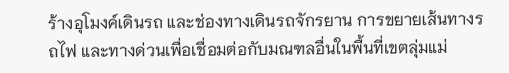ร้างอุโมงค์เดินรถ และช่องทางเดินรถจักรยาน การขยายเส้นทางรถไฟ และทางด่วนเพื่อเชื่อมต่อกับมณฑลอื่นในพื้นที่เขตลุ่มแม่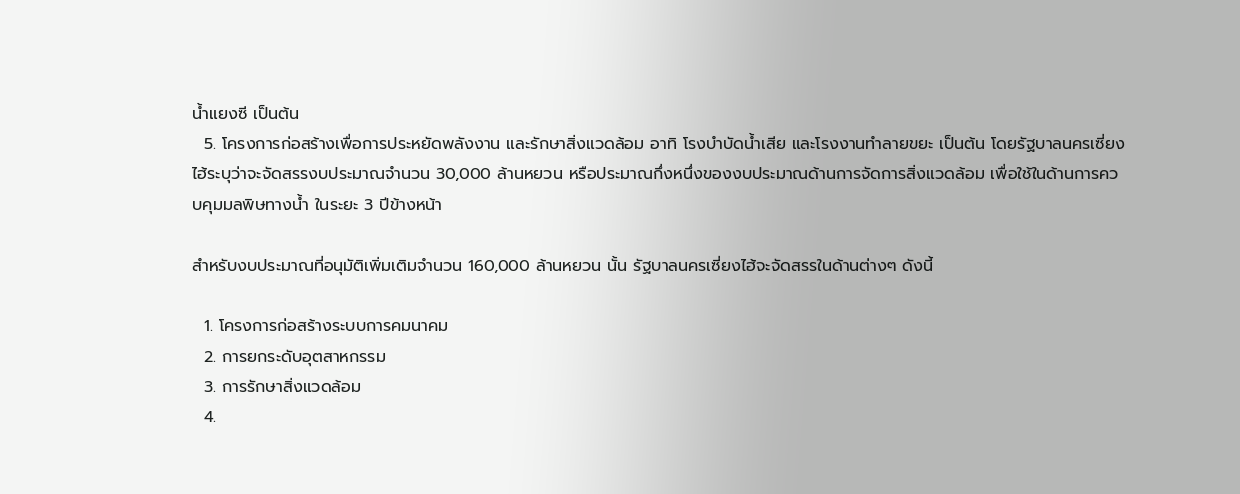น้ำแยงซี เป็นต้น
  5. โครงการก่อสร้างเพื่อการประหยัดพลังงาน และรักษาสิ่งแวดล้อม อาทิ โรงบำบัดน้ำเสีย และโรงงานทำลายขยะ เป็นต้น โดยรัฐบาลนครเซี่ยงไฮ้ระบุว่าจะจัดสรรงบประมาณจำนวน 30,000 ล้านหยวน หรือประมาณกึ่งหนึ่งของงบประมาณด้านการจัดการสิ่งแวดล้อม เพื่อใช้ในด้านการควบคุมมลพิษทางน้ำ ในระยะ 3 ปีข้างหน้า

สำหรับงบประมาณที่อนุมัติเพิ่มเติมจำนวน 160,000 ล้านหยวน นั้น รัฐบาลนครเซี่ยงไฮ้จะจัดสรรในด้านต่างๆ ดังนี้

  1. โครงการก่อสร้างระบบการคมนาคม
  2. การยกระดับอุตสาหกรรม
  3. การรักษาสิ่งแวดล้อม
  4.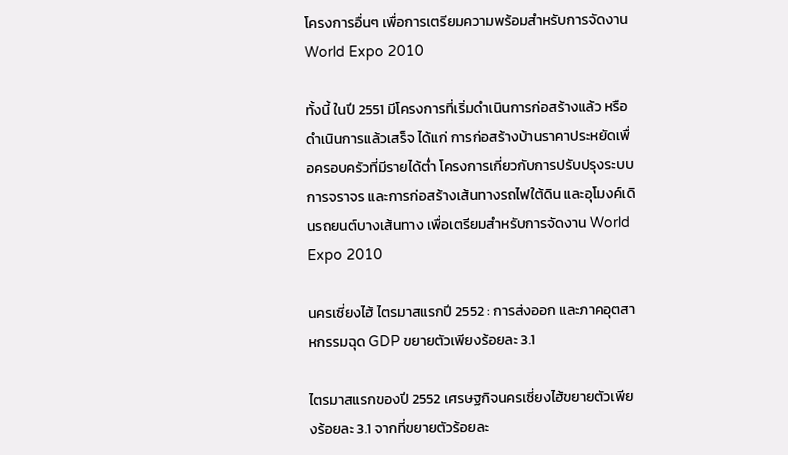โครงการอื่นๆ เพื่อการเตรียมความพร้อมสำหรับการจัดงาน World Expo 2010

ทั้งนี้ ในปี 2551 มีโครงการที่เริ่มดำเนินการก่อสร้างแล้ว หรือดำเนินการแล้วเสร็จ ได้แก่ การก่อสร้างบ้านราคาประหยัดเพื่อครอบครัวที่มีรายได้ต่ำ โครงการเกี่ยวกับการปรับปรุงระบบการจราจร และการก่อสร้างเส้นทางรถไฟใต้ดิน และอุโมงค์เดินรถยนต์บางเส้นทาง เพื่อเตรียมสำหรับการจัดงาน World Expo 2010

นครเซี่ยงไฮ้ ไตรมาสแรกปี 2552 : การส่งออก และภาคอุตสาหกรรมฉุด GDP ขยายตัวเพียงร้อยละ 3.1

ไตรมาสแรกของปี 2552 เศรษฐกิจนครเซี่ยงไฮ้ขยายตัวเพียงร้อยละ 3.1 จากที่ขยายตัวร้อยละ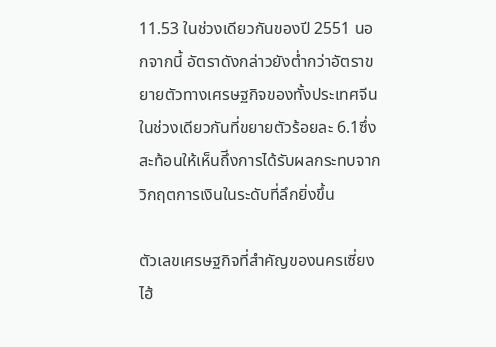11.53 ในช่วงเดียวกันของปี 2551 นอกจากนี้ อัตราดังกล่าวยังต่ำกว่าอัตราขยายตัวทางเศรษฐกิจของทั้งประเทศจีนในช่วงเดียวกันที่ขยายตัวร้อยละ 6.1ซึ่งสะท้อนให้เห็นถึีงการได้รับผลกระทบจากวิกฤตการเงินในระดับที่ลึกยิ่งขึ้น

ตัวเลขเศรษฐกิจที่สำคัญของนครเซี่ยงไฮ้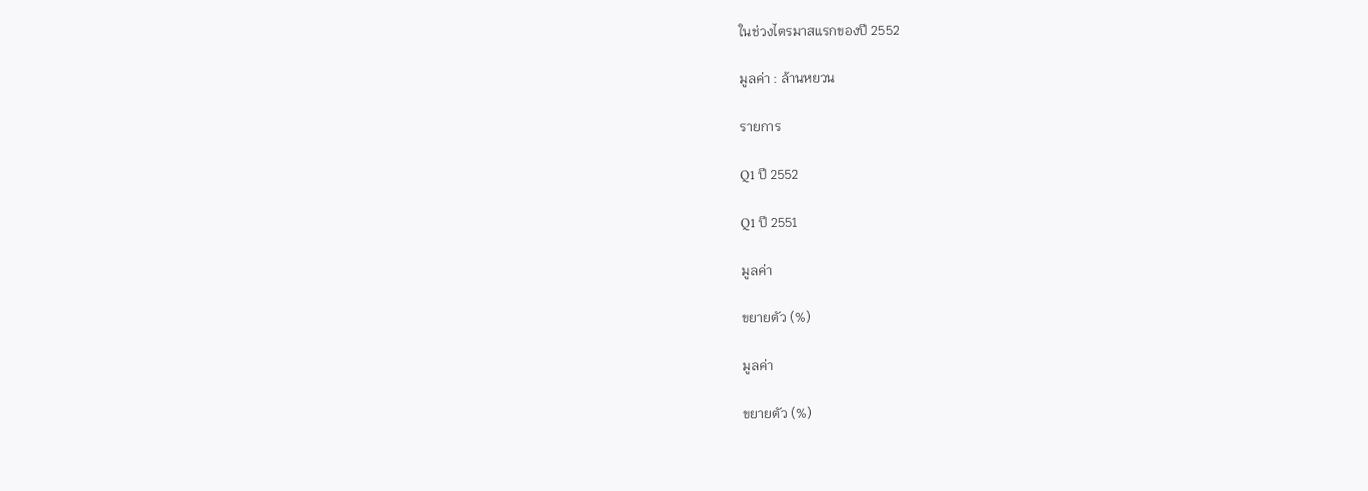ในช่วงไตรมาสแรกของปี 2552

มูลค่า : ล้านหยวน

รายการ

Q1 ปี 2552

Q1 ปี 2551

มูลค่า

ขยายตัว (%)

มูลค่า

ขยายตัว (%)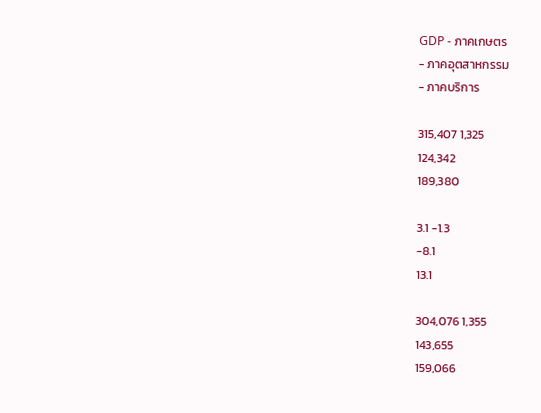GDP - ภาคเกษตร
- ภาคอุตสาหกรรม
- ภาคบริการ

315,407 1,325
124,342
189,380

3.1 -1.3
-8.1
13.1

304,076 1,355
143,655
159,066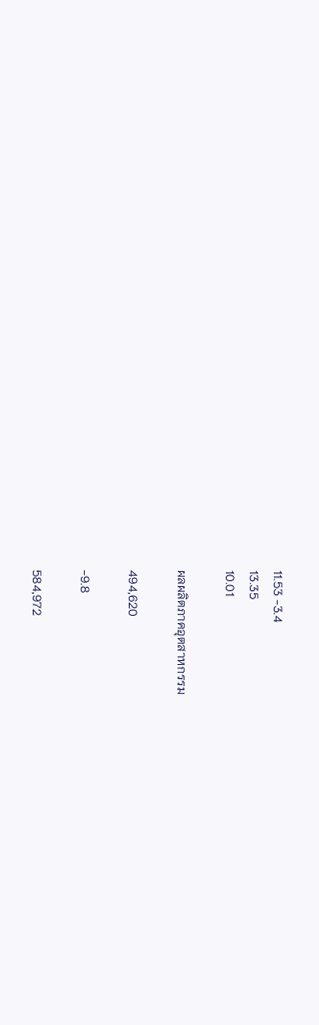11.53 -3.4
13.35
10.01

ผลผลิตภาคอุตสาหกรรม

494,620

-9.8

584,972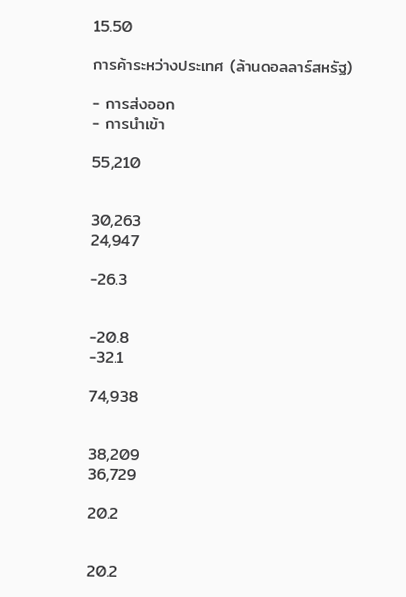15.50

การค้าระหว่างประเทศ (ล้านดอลลาร์สหรัฐ)

- การส่งออก
- การนำเข้า

55,210


30,263
24,947

-26.3


-20.8
-32.1

74,938


38,209
36,729

20.2


20.2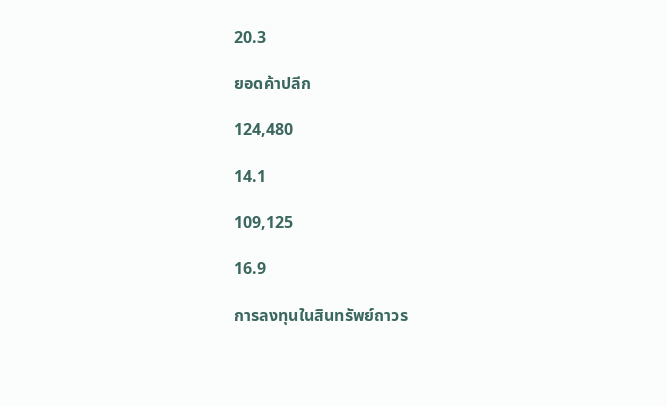20.3

ยอดค้าปลีก

124,480

14.1

109,125

16.9

การลงทุนในสินทรัพย์ถาวร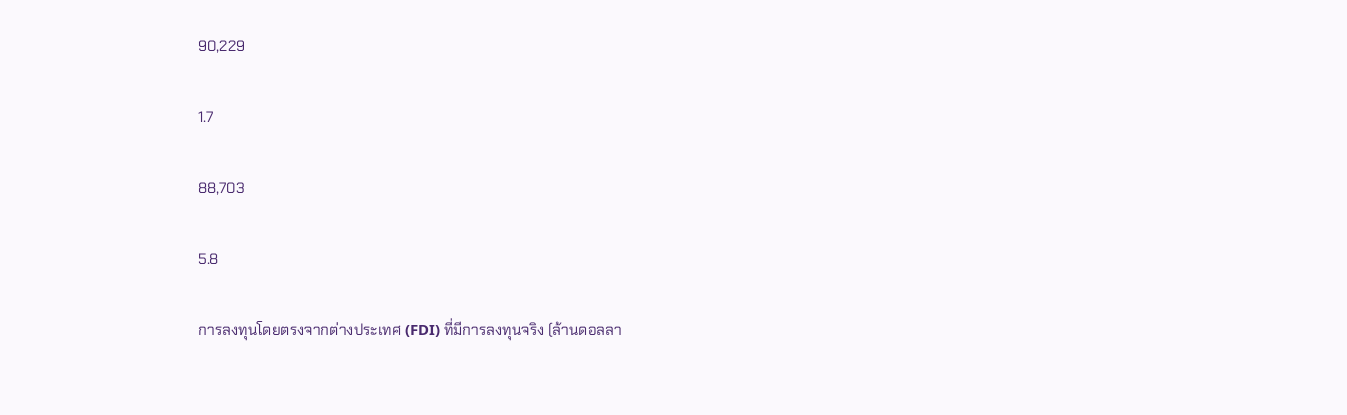90,229

1.7

88,703

5.8

การลงทุนโดยตรงจากต่างประเทศ (FDI) ที่มีการลงทุนจริง (ล้านดอลลา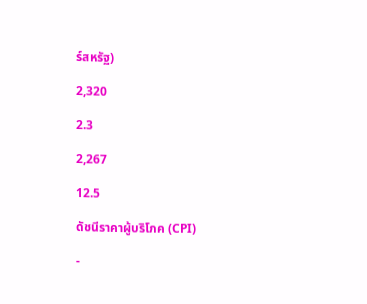ร์สหรัฐ)

2,320

2.3

2,267

12.5

ดัชนีราคาผู้บริโภค (CPI)

-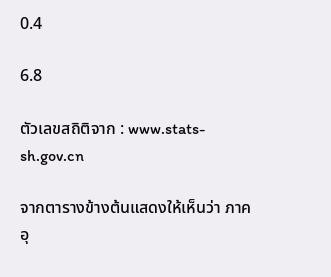0.4

6.8

ตัวเลขสถิติจาก : www.stats-sh.gov.cn

จากตารางข้างต้นแสดงให้เห็นว่า ภาคอุ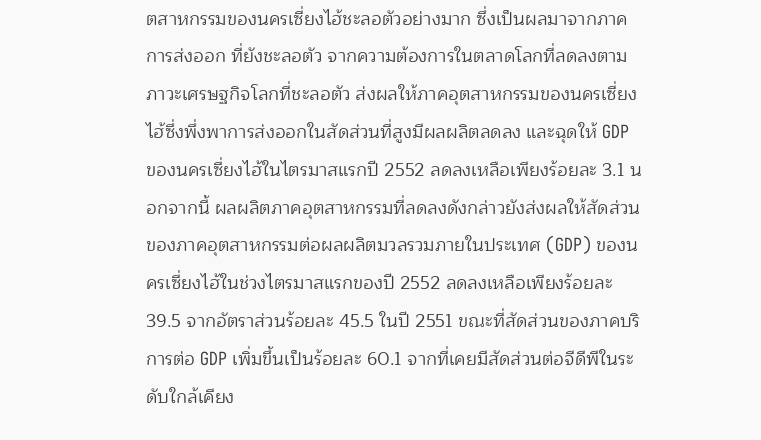ตสาหกรรมของนครเซี่ยงไฮ้ชะลอตัวอย่างมาก ซึ่งเป็นผลมาจากภาคการส่งออก ที่ยังชะลอตัว จากความต้องการในตลาดโลกที่ลดลงตามภาวะเศรษฐกิจโลกที่ชะลอตัว ส่งผลให้ภาคอุตสาหกรรมของนครเซี่ยงไฮ้ซึ่งพึ่งพาการส่งออกในสัดส่วนที่สูงมีผลผลิตลดลง และฉุดให้ GDP ของนครเซี่ยงไฮ้ในไตรมาสแรกปี 2552 ลดลงเหลือเพียงร้อยละ 3.1 นอกจากนี้ ผลผลิตภาคอุตสาหกรรมที่ลดลงดังกล่าวยังส่งผลให้สัดส่วนของภาคอุตสาหกรรมต่อผลผลิตมวลรวมภายในประเทศ (GDP) ของนครเซี่ยงไฮ้ในช่วงไตรมาสแรกของปี 2552 ลดลงเหลือเพียงร้อยละ 39.5 จากอัตราส่วนร้อยละ 45.5 ในปี 2551 ขณะที่สัดส่วนของภาคบริการต่อ GDP เพิ่มขึ้นเป็นร้อยละ 60.1 จากที่เคยมีสัดส่วนต่อจีดีพีในระดับใกล้เคียง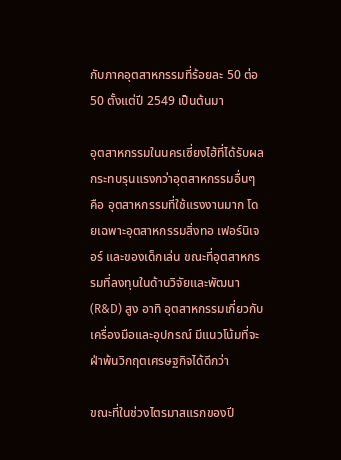กับภาคอุตสาหกรรมที่ร้อยละ 50 ต่อ 50 ตั้งแต่ปี 2549 เป็นต้นมา

อุตสาหกรรมในนครเซี่ยงไฮ้ที่ได้รับผลกระทบรุนแรงกว่าอุตสาหกรรมอื่นๆ คือ อุตสาหกรรมที่ใช้แรงงานมาก โดยเฉพาะอุตสาหกรรมสิ่งทอ เฟอร์นิเจอร์ และของเด็กเล่น ขณะที่อุตสาหกรรมที่ลงทุนในด้านวิจัยและพัฒนา (R&D) สูง อาทิ อุตสาหกรรมเกี่ยวกับเครื่องมือและอุปกรณ์ มีแนวโน้มที่จะฝ่าพ้นวิกฤตเศรษฐกิจได้ดีกว่า

ขณะที่ในช่วงไตรมาสแรกของปี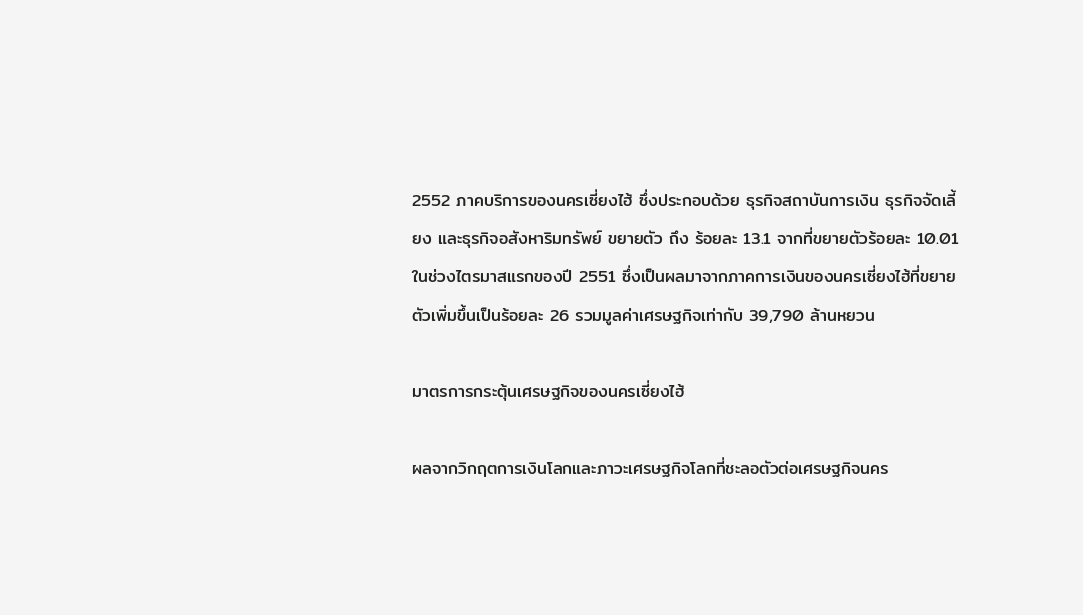2552 ภาคบริการของนครเซี่ยงไฮ้ ซึ่งประกอบด้วย ธุรกิจสถาบันการเงิน ธุรกิจจัดเลี้ยง และธุรกิจอสังหาริมทรัพย์ ขยายตัว ถึง ร้อยละ 13.1 จากที่ขยายตัวร้อยละ 10.01 ในช่วงไตรมาสแรกของปี 2551 ซึ่งเป็นผลมาจากภาคการเงินของนครเซี่ยงไฮ้ที่ขยายตัวเพิ่มขึ้นเป็นร้อยละ 26 รวมมูลค่าเศรษฐกิจเท่ากับ 39,790 ล้านหยวน

มาตรการกระตุ้นเศรษฐกิจของนครเซี่ยงไฮ้

ผลจากวิกฤตการเงินโลกและภาวะเศรษฐกิจโลกที่ชะลอตัวต่อเศรษฐกิจนคร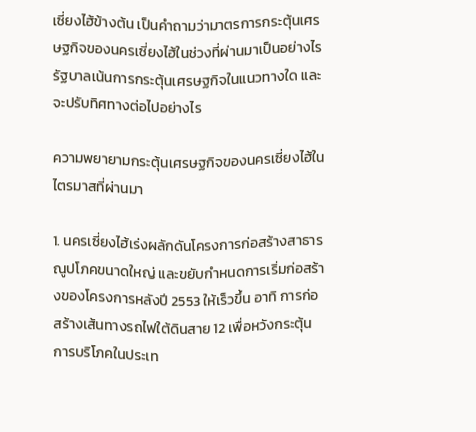เซี่ยงไฮ้ข้างต้น เป็นคำถามว่ามาตรการกระตุ้นเศรษฐกิจของนครเซี่ยงไฮ้ในช่วงที่ผ่านมาเป็นอย่างไร รัฐบาลเน้นการกระตุ้นเศรษฐกิจในแนวทางใด และจะปรับทิศทางต่อไปอย่างไร

ความพยายามกระตุ้นเศรษฐกิจของนครเซี่ยงไฮ้ในไตรมาสที่ผ่านมา

1. นครเซี่ยงไฮ้เร่งผลักดันโครงการก่อสร้างสาธารณูปโภคขนาดใหญ่ และขยับกำหนดการเริ่มก่อสร้างของโครงการหลังปี 2553 ให้เร็วขึ้น อาทิ การก่อสร้างเส้นทางรถไฟใต้ดินสาย 12 เพื่อหวังกระตุ้นการบริโภคในประเท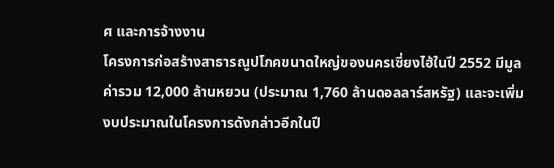ศ และการจ้างงาน
โครงการก่อสร้างสาธารณูปโภคขนาดใหญ่ของนครเซี่ยงไฮ้ในปี 2552 มีมูลค่ารวม 12,000 ล้านหยวน (ประมาณ 1,760 ล้านดอลลาร์สหรัฐ) และจะเพิ่มงบประมาณในโครงการดังกล่าวอีกในปี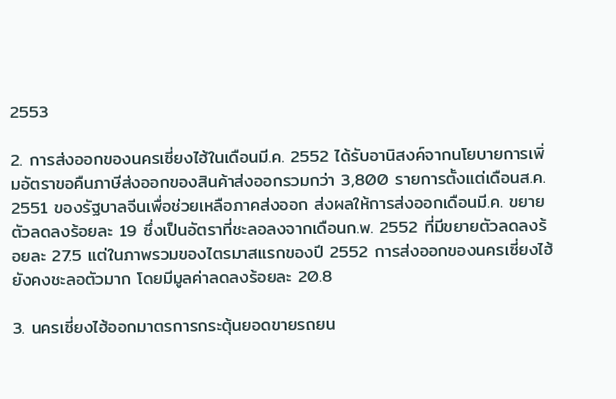2553

2. การส่งออกของนครเซี่ยงไฮ้ในเดือนมี.ค. 2552 ได้รับอานิสงค์จากนโยบายการเพิ่มอัตราขอคืนภาษีส่งออกของสินค้าส่งออกรวมกว่า 3,800 รายการตั้งแต่เดือนส.ค. 2551 ของรัฐบาลจีนเพื่อช่วยเหลือภาคส่งออก ส่งผลให้การส่งออกเดือนมี.ค. ขยายตัวลดลงร้อยละ 19 ซึ่งเป็นอัตราที่ชะลอลงจากเดือนก.พ. 2552 ที่มีขยายตัวลดลงร้อยละ 27.5 แต่ในภาพรวมของไตรมาสแรกของปี 2552 การส่งออกของนครเซี่ยงไฮ้ยังคงชะลอตัวมาก โดยมีมูลค่าลดลงร้อยละ 20.8

3. นครเซี่ยงไฮ้ออกมาตรการกระตุ้นยอดขายรถยน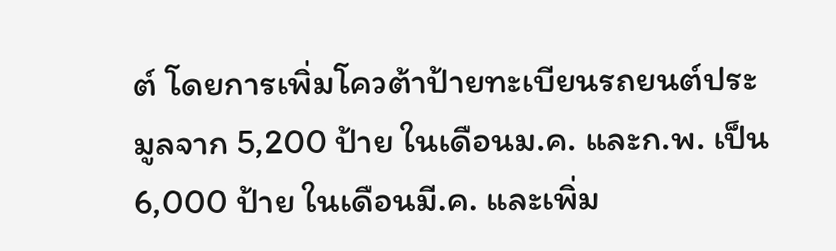ต์ โดยการเพิ่มโควต้าป้ายทะเบียนรถยนต์ประมูลจาก 5,200 ป้าย ในเดือนม.ค. และก.พ. เป็น 6,000 ป้าย ในเดือนมี.ค. และเพิ่ม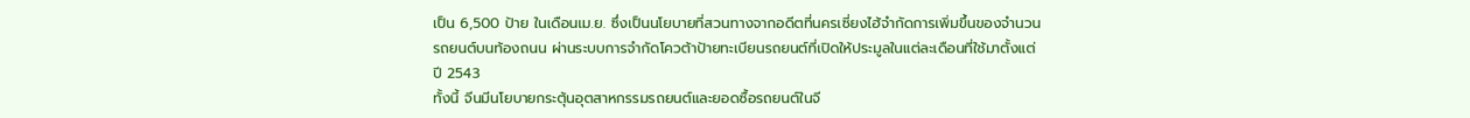เป็น 6,500 ป้าย ในเดือนเม.ย. ซึ่งเป็นนโยบายที่สวนทางจากอดีตที่นครเซี่ยงไฮ้จำกัดการเพิ่มขึ้นของจำนวนรถยนต์บนท้องถนน ผ่านระบบการจำกัดโควต้าป้ายทะเบียนรถยนต์ที่เปิดให้ประมูลในแต่ละเดือนที่ใช้มาตั้งแต่ปี 2543
ทั้งนี้ จีนมีนโยบายกระตุ้นอุตสาหกรรมรถยนต์และยอดซื้อรถยนต์ในจี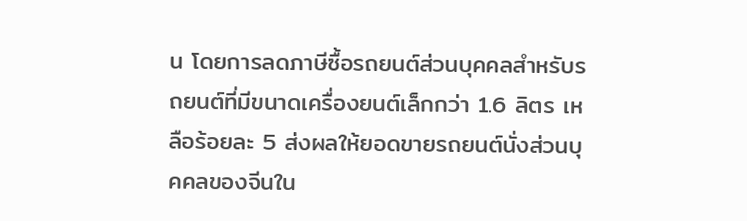น โดยการลดภาษีซื้อรถยนต์ส่วนบุคคลสำหรับรถยนต์ที่มีขนาดเครื่องยนต์เล็กกว่า 1.6 ลิตร เหลือร้อยละ 5 ส่งผลให้ยอดขายรถยนต์นั่งส่วนบุคคลของจีนใน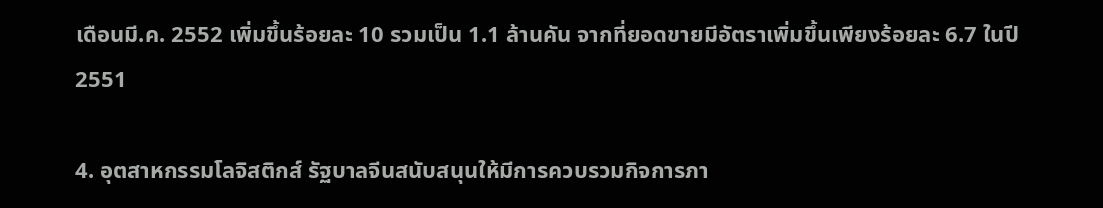เดือนมี.ค. 2552 เพิ่มขึ้นร้อยละ 10 รวมเป็น 1.1 ล้านคัน จากที่ยอดขายมีอัตราเพิ่มขึ้นเพียงร้อยละ 6.7 ในปี 2551

4. อุตสาหกรรมโลจิสติกส์ รัฐบาลจีนสนับสนุนให้มีการควบรวมกิจการภา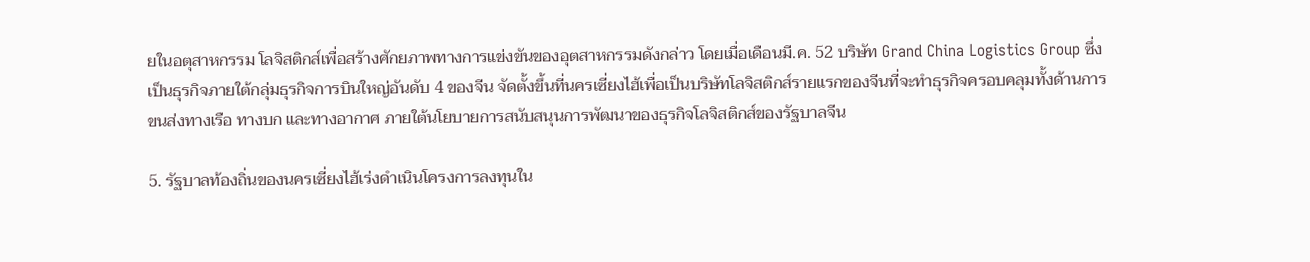ยในอตุสาหกรรม โลจิสติกส์เพื่อสร้างศักยภาพทางการแข่งขันของอุตสาหกรรมดังกล่าว โดยเมื่อเดือนมี.ค. 52 บริษัท Grand China Logistics Group ซึ่งเป็นธุรกิจภายใต้กลุ่มธุรกิจการบินใหญ่อันดับ 4 ของจีน จัดตั้งขึ้นที่นครเซี่ยงไฮ้เพื่อเป็นบริษัทโลจิสติกส์รายแรกของจีนที่จะทำธุรกิจครอบคลุมทั้งด้านการขนส่งทางเรือ ทางบก และทางอากาศ ภายใต้นโยบายการสนับสนุนการพัฒนาของธุรกิจโลจิสติกส์ของรัฐบาลจีน

5. รัฐบาลท้องถิ่นของนครเซี่ยงไฮ้เร่งดำเนินโครงการลงทุนใน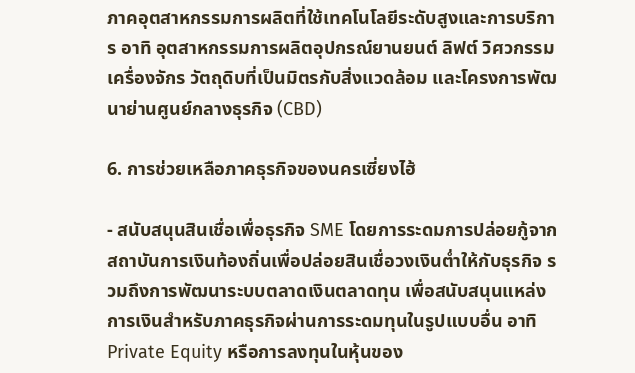ภาคอุตสาหกรรมการผลิตที่ใช้เทคโนโลยีระดับสูงและการบริการ อาทิ อุตสาหกรรมการผลิตอุปกรณ์ยานยนต์ ลิฟต์ วิศวกรรมเครื่องจักร วัตถุดิบที่เป็นมิตรกับสิ่งแวดล้อม และโครงการพัฒนาย่านศูนย์กลางธุรกิจ (CBD)

6. การช่วยเหลือภาคธุรกิจของนครเซี่ยงไฮ้

- สนับสนุนสินเชื่อเพื่อธุรกิจ SME โดยการระดมการปล่อยกู้จากสถาบันการเงินท้องถิ่นเพื่อปล่อยสินเชื่อวงเงินต่ำให้กับธุรกิจ รวมถึงการพัฒนาระบบตลาดเงินตลาดทุน เพื่อสนับสนุนแหล่งการเงินสำหรับภาคธุรกิจผ่านการระดมทุนในรูปแบบอื่น อาทิ Private Equity หรือการลงทุนในหุ้นของ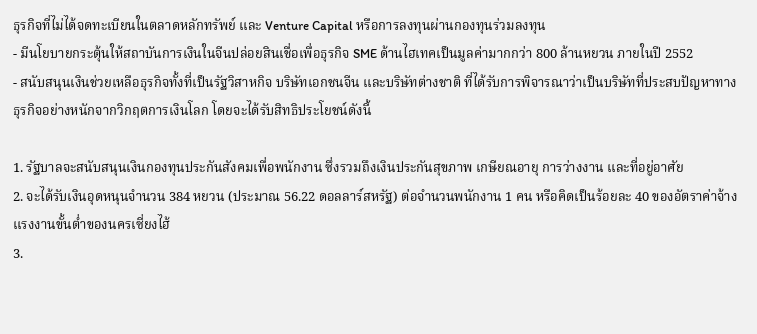ธุรกิจที่ไม่ได้จดทะเบียนในตลาดหลักทรัพย์ และ Venture Capital หรือการลงทุนผ่านกองทุนร่วมลงทุน
- มีนโยบายกระตุ้นให้สถาบันการเงินในจีนปล่อยสินเชื่อเพื่อธุรกิจ SME ด้านไฮเทคเป็นมูลค่ามากกว่า 800 ล้านหยวน ภายในปี 2552
- สนับสนุนเงินช่วยเหลือธุรกิจทั้งที่เป็นรัฐวิสาหกิจ บริษัทเอกชนจีน และบริษัทต่างชาติ ที่ได้รับการพิจารณาว่าเป็นบริษัทที่ประสบปัญหาทางธุรกิจอย่างหนักจากวิกฤตการเงินโลก โดยจะได้รับสิทธิประโยชน์ดังนี้

1. รัฐบาลจะสนับสนุนเงินกองทุนประกันสังคมเพื่อพนักงาน ซึ่งรวมถึงเงินประกันสุขภาพ เกษียณอายุ การว่างงาน และที่อยู่อาศัย
2. จะได้รับเงินอุดหนุนจำนวน 384 หยวน (ประมาณ 56.22 ดอลลาร์สหรัฐ) ต่อจำนวนพนักงาน 1 คน หรือคิดเป็นร้อยละ 40 ของอัตราค่าจ้างแรงงานขั้นต่ำของนครเซี่ยงไฮ้
3.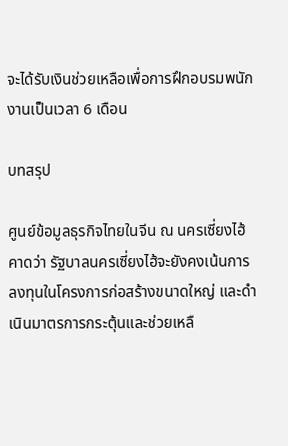จะได้รับเงินช่วยเหลือเพื่อการฝึกอบรมพนักงานเป็นเวลา 6 เดือน

บทสรุป

ศูนย์ข้อมูลธุรกิจไทยในจีน ณ นครเซี่ยงไฮ้ คาดว่า รัฐบาลนครเซี่ยงไฮ้จะยังคงเน้นการลงทุนในโครงการก่อสร้างขนาดใหญ่ และดำเนินมาตรการกระตุ้นและช่วยเหลื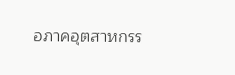อภาคอุตสาหกรร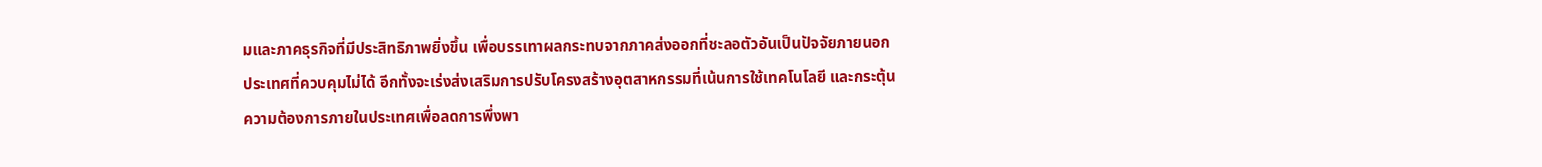มและภาคธุรกิจที่มีประสิทธิภาพยิ่งขึ้น เพื่อบรรเทาผลกระทบจากภาคส่งออกที่ชะลอตัวอันเป็นปัจจัยภายนอกประเทศที่ควบคุมไม่ได้ อีกทั้งจะเร่งส่งเสริมการปรับโครงสร้างอุตสาหกรรมที่เน้นการใช้เทคโนโลยี และกระตุ้นความต้องการภายในประเทศเพื่อลดการพึ่งพา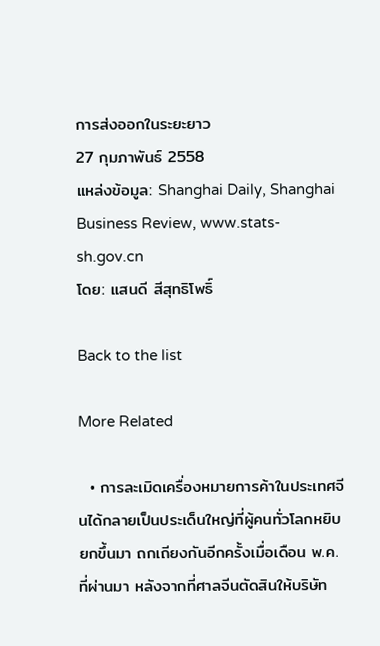การส่งออกในระยะยาว
27 กุมภาพันธ์ 2558
แหล่งข้อมูล: Shanghai Daily, Shanghai Business Review, www.stats-sh.gov.cn
โดย: แสนดี สีสุทธิโพธิ์

Back to the list

More Related

  • การละเมิดเครื่องหมายการค้าในประเทศจีนได้กลายเป็นประเด็นใหญ่ที่ผู้คนทั่วโลกหยิบยกขึ้นมา ถกเถียงกันอีกครั้งเมื่อเดือน พ.ค.ที่ผ่านมา หลังจากที่ศาลจีนตัดสินให้บริษัท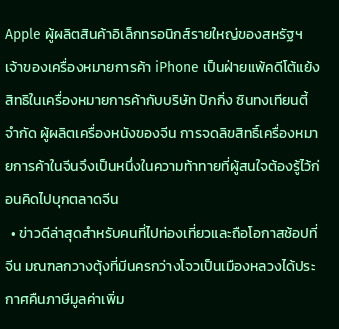Apple ผู้ผลิตสินค้าอิเล็กทรอนิกส์รายใหญ่ของสหรัฐฯ เจ้าของเครื่องหมายการค้า iPhone เป็นฝ่ายแพ้คดีโต้แย้งสิทธิในเครื่องหมายการค้ากับบริษัท ปักกิ่ง ซินทงเทียนตี้ จำกัด ผู้ผลิตเครื่องหนังของจีน การจดลิขสิทธิ์เครื่องหมายการค้าในจีนจึงเป็นหนึ่งในความท้าทายที่ผู้สนใจต้องรู้ไว้ก่อนคิดไปบุกตลาดจีน
  • ข่าวดีล่าสุดสำหรับคนที่ไปท่องเที่ยวและถือโอกาสช้อปที่จีน มณฑลกวางตุ้งที่มีนครกว่างโจวเป็นเมืองหลวงได้ประกาศคืนภาษีมูลค่าเพิ่ม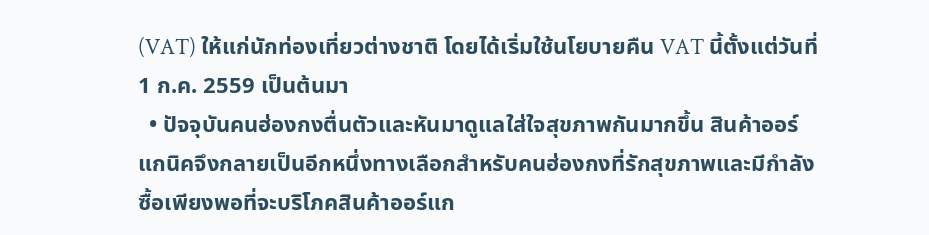(VAT) ให้แก่นักท่องเที่ยวต่างชาติ โดยได้เริ่มใช้นโยบายคืน VAT นี้ตั้งแต่วันที่ 1 ก.ค. 2559 เป็นต้นมา
  • ปัจจุบันคนฮ่องกงตื่นตัวและหันมาดูแลใส่ใจสุขภาพกันมากขึ้น สินค้าออร์แกนิคจึงกลายเป็นอีกหนึ่งทางเลือกสำหรับคนฮ่องกงที่รักสุขภาพและมีกำลังซื้อเพียงพอที่จะบริโภคสินค้าออร์แก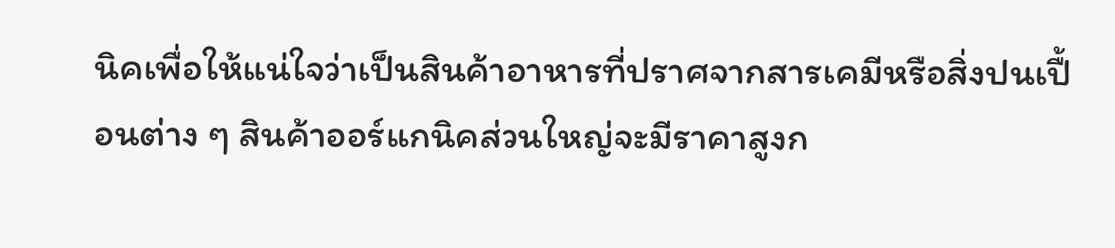นิคเพื่อให้แน่ใจว่าเป็นสินค้าอาหารที่ปราศจากสารเคมีหรือสิ่งปนเปื้อนต่าง ๆ สินค้าออร์แกนิคส่วนใหญ่จะมีราคาสูงก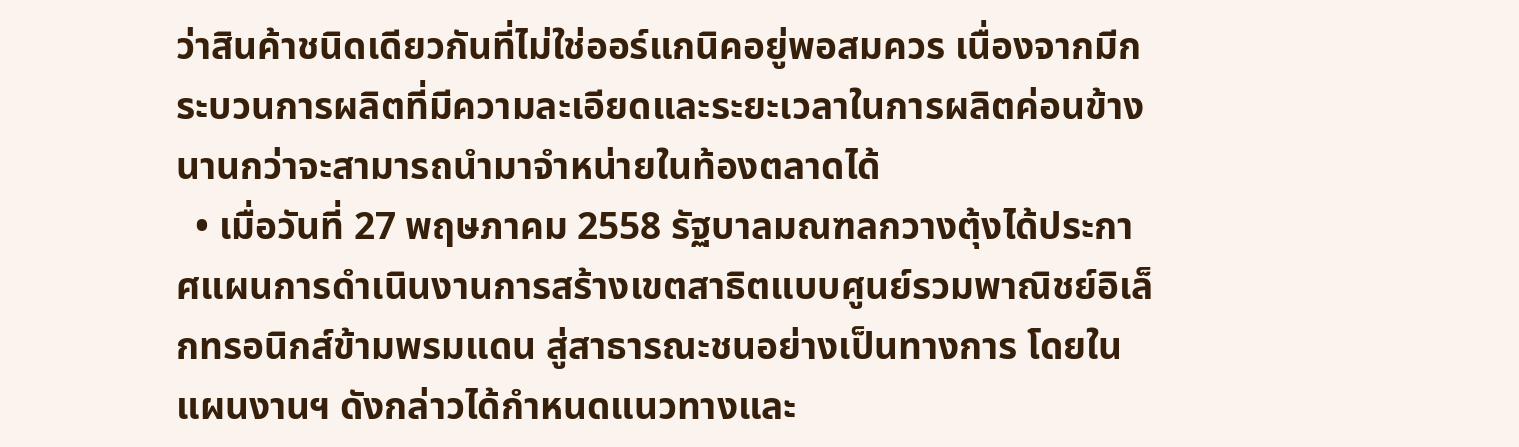ว่าสินค้าชนิดเดียวกันที่ไม่ใช่ออร์แกนิคอยู่พอสมควร เนื่องจากมีกระบวนการผลิตที่มีความละเอียดและระยะเวลาในการผลิตค่อนข้างนานกว่าจะสามารถนำมาจำหน่ายในท้องตลาดได้
  • เมื่อวันที่ 27 พฤษภาคม 2558 รัฐบาลมณฑลกวางตุ้งได้ประกาศแผนการดำเนินงานการสร้างเขตสาธิตแบบศูนย์รวมพาณิชย์อิเล็กทรอนิกส์ข้ามพรมแดน สู่สาธารณะชนอย่างเป็นทางการ โดยในแผนงานฯ ดังกล่าวได้กำหนดแนวทางและ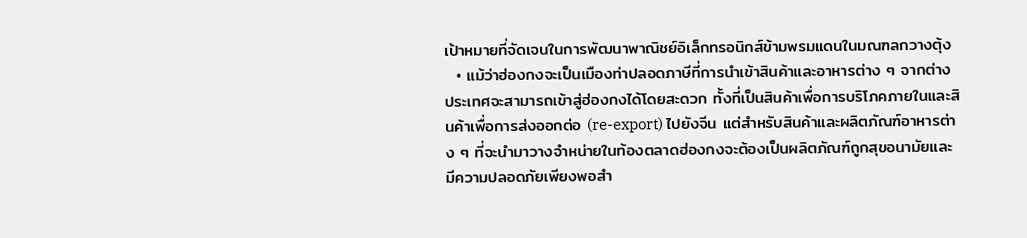เป้าหมายที่จัดเจนในการพัฒนาพาณิชย์อิเล็กทรอนิกส์ข้ามพรมแดนในมณฑลกวางตุ้ง
  • แม้ว่าฮ่องกงจะเป็นเมืองท่าปลอดภาษีที่การนำเข้าสินค้าและอาหารต่าง ๆ จากต่างประเทศจะสามารถเข้าสู่ฮ่องกงได้โดยสะดวก ทั้งที่เป็นสินค้าเพื่อการบริโภคภายในและสินค้าเพื่อการส่งออกต่อ (re-export) ไปยังจีน แต่สำหรับสินค้าและผลิตภัณฑ์อาหารต่าง ๆ ที่จะนำมาวางจำหน่ายในท้องตลาดฮ่องกงจะต้องเป็นผลิตภัณฑ์ถูกสุขอนามัยและมีความปลอดภัยเพียงพอสำ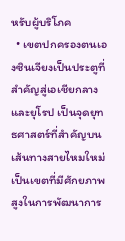หรับผู้บริโภค
  • เขตปกครองตนเองซินเจียงเป็นประตูที่สำคัญสู่เอเชียกลางและยุโรป เป็นจุดยุทธศาสตร์ที่สำคัญบนเส้นทางสายไหมใหม่ เป็นเขตที่มีศักยภาพสูงในการพัฒนาการ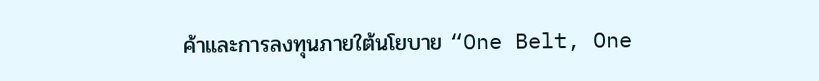ค้าและการลงทุนภายใต้นโยบาย “One Belt, One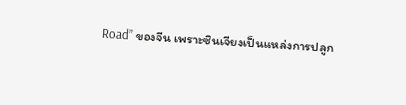Road” ของจีน เพราะซินเจียงเป็นแหล่งการปลูก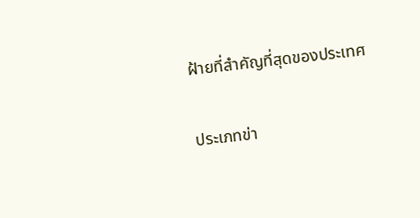ฝ้ายที่สำคัญที่สุดของประเทศ

ประเภทข่า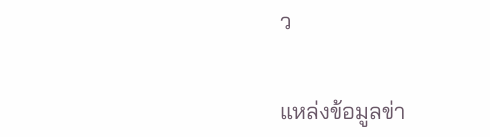ว


แหล่งข้อมูลข่า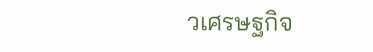วเศรษฐกิจ